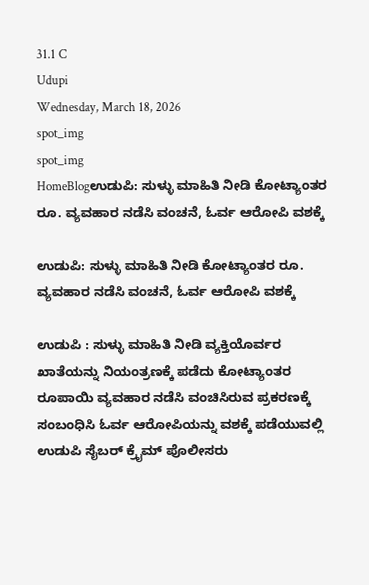31.1 C
Udupi
Wednesday, March 18, 2026
spot_img
spot_img
HomeBlogಉಡುಪಿ: ಸುಳ್ಳು ಮಾಹಿತಿ ನೀಡಿ ಕೋಟ್ಯಾಂತರ ರೂ. ವ್ಯವಹಾರ ನಡೆಸಿ ವಂಚನೆ, ಓರ್ವ ಆರೋಪಿ ವಶಕ್ಕೆ

ಉಡುಪಿ: ಸುಳ್ಳು ಮಾಹಿತಿ ನೀಡಿ ಕೋಟ್ಯಾಂತರ ರೂ. ವ್ಯವಹಾರ ನಡೆಸಿ ವಂಚನೆ, ಓರ್ವ ಆರೋಪಿ ವಶಕ್ಕೆ

ಉಡುಪಿ : ಸುಳ್ಳು ಮಾಹಿತಿ ನೀಡಿ ವ್ಯಕ್ತಿಯೊರ್ವರ ಖಾತೆಯನ್ನು ನಿಯಂತ್ರಣಕ್ಕೆ ಪಡೆದು ಕೋಟ್ಯಾಂತರ ರೂಪಾಯಿ ವ್ಯವಹಾರ ನಡೆಸಿ ವಂಚಿಸಿರುವ ಪ್ರಕರಣಕ್ಕೆ ಸಂಬಂಧಿಸಿ ಓರ್ವ ಆರೋಪಿಯನ್ನು ವಶಕ್ಕೆ ಪಡೆಯುವಲ್ಲಿ ಉಡುಪಿ ಸೈಬರ್ ಕ್ರೈಮ್ ಪೊಲೀಸರು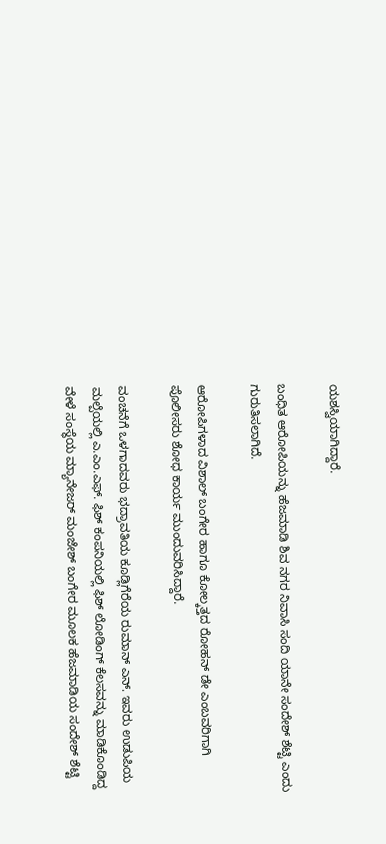ಯಶಸ್ವಿಯಾಗಿದ್ದಾರೆ.

ಬಂಧಿತ ಆರೋಪಿಯನ್ನು ಹೆಜಮಾಡಿ ಶಿವ ನಗರ ನಿವಾಸಿ ಸಂದಿ ಯಾನೇ ಸಂದೇಶ್ ಶೆಟ್ಟಿ ಎಂದು ಗುರುತಿಸಲಾಗಿದೆ.

ಆರೋಪಿಗಳಾದ ವಿಶಾಲ್ ಬಂಗೇರ ಹಾಗೂ ಕೋಲ್ಕತ್ತದ ರೋಹನ್ ಡೇ ಎಂಬವರಿಗಾಗಿ ಪೊಲೀಸರು ಶೋಧ ಕಾರ್ಯ ಮುಂದುವರಿಸಿದ್ದಾರೆ.

ವಂಚನೆಗೆ ಒಳಗಾದವರು ಭದ್ರಾವತಿಯ ಕೂಡ್ಲಿಗೆರೆಯ ರುಮಾನ್ ಎನ್. ಇವರು ಉಡುಪಿಯ ಮಲ್ಪೆಯಲ್ಲಿ ಎ.ಎಂ.ಎಫ್. ಫಿಶ್ ಕಂಪನಿಯಲ್ಲಿ ಫಿಶ್ ಲೋಡಿಂಗ್ ಕೆಲಸವನ್ನು ಮಾಡಿಕೊಂಡಿದ್ದ ವೇಳೆ ಸಂಸ್ಥೆಯ ಮ್ಯಾನೇಜರ್ ಮಂಜೇಶ್ ಬಂಗೇರ ಮೂಲಕ ಹೆಜಮಾಡಿಯ ಸಂದೇಶ್ ಶೆಟ್ಟಿ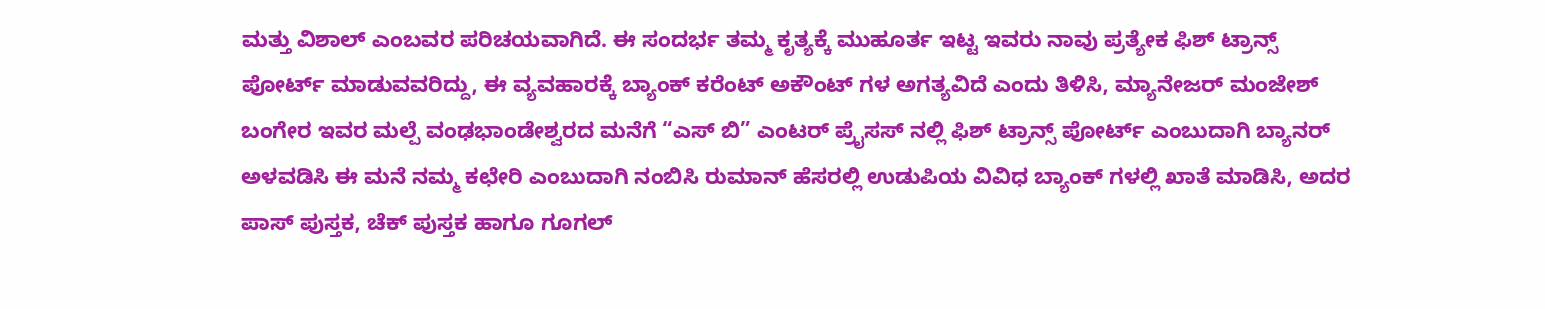ಮತ್ತು ವಿಶಾಲ್ ಎಂಬವರ ಪರಿಚಯವಾಗಿದೆ. ಈ ಸಂದರ್ಭ ತಮ್ಮ ಕೃತ್ಯಕ್ಕೆ ಮುಹೂರ್ತ ಇಟ್ಟ ಇವರು ನಾವು ಪ್ರತ್ಯೇಕ ಫಿಶ್ ಟ್ರಾನ್ಸ್ ಪೋರ್ಟ್ ಮಾಡುವವರಿದ್ದು, ಈ ವ್ಯವಹಾರಕ್ಕೆ ಬ್ಯಾಂಕ್ ಕರೆಂಟ್ ಅಕೌಂಟ್ ಗಳ ಅಗತ್ಯವಿದೆ ಎಂದು ತಿಳಿಸಿ, ಮ್ಯಾನೇಜರ್ ಮಂಜೇಶ್ ಬಂಗೇರ ಇವರ ಮಲ್ಪೆ ವಂಢಭಾಂಡೇಶ್ವರದ ಮನೆಗೆ “ಎಸ್ ಬಿ” ಎಂಟರ್ ಪ್ರೈಸಸ್ ನಲ್ಲಿ ಫಿಶ್ ಟ್ರಾನ್ಸ್ ಪೋರ್ಟ್ ಎಂಬುದಾಗಿ ಬ್ಯಾನರ್ ಅಳವಡಿಸಿ ಈ ಮನೆ ನಮ್ಮ ಕಛೇರಿ ಎಂಬುದಾಗಿ ನಂಬಿಸಿ ರುಮಾನ್ ಹೆಸರಲ್ಲಿ ಉಡುಪಿಯ ವಿವಿಧ ಬ್ಯಾಂಕ್ ಗಳಲ್ಲಿ ಖಾತೆ ಮಾಡಿಸಿ, ಅದರ ಪಾಸ್ ಪುಸ್ತಕ, ಚೆಕ್ ಪುಸ್ತಕ ಹಾಗೂ ಗೂಗಲ್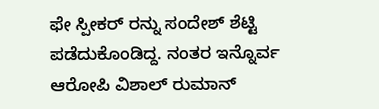ಫೇ ಸ್ಪೀಕರ್ ರನ್ನು ಸಂದೇಶ್ ಶೆಟ್ಟಿ ಪಡೆದುಕೊಂಡಿದ್ದ. ನಂತರ ಇನ್ನೊರ್ವ ಆರೋಪಿ ವಿಶಾಲ್ ರುಮಾನ್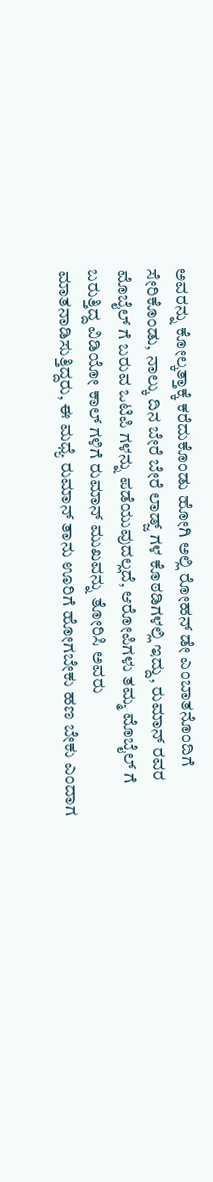ಅವರನ್ನು ಕೋಲ್ಕತ್ತಾಕ್ಕೆ ಕರೆದುಕೊಂಡು ಹೋಗಿ ಅಲ್ಲಿ ರೋಹನ್ ಡೇ ಎಂಬಾತನೊಂದಿಗೆ ಸೇರಿಕೊಂಡು, ನಾಲ್ಕು ದಿನ ಬೇರೆ ಬೇರೆ ಲಾಡ್ಜ್ ಗಳ ಕೊಠಡಿಗಳಲ್ಲಿ ಇದ್ದು, ರುಮಾನ್ ರವರ ಮೊಬೈಲ್ ಗೆ ಬರುವ ಒಟಿಪಿ ಗಳನ್ನು ಪಡೆಯುವುದಲ್ಲದೆ, ಆರೋಪಿಗಳು ತಮ್ಮ ಮೊಬೈಲ್ ಗೆ ಬರುತ್ತಿದ್ದ ವಿಡಿಯೋ ಕಾಲ್ ಗಳಿಗೆ ರುಮಾನ್ ಮುಖವನ್ನು ತೋರಿಸಿ ಅವರು ಮಾತನಾಡಿಸುತ್ತಿದ್ದರು, ಈ ಮಧ್ಯೆ ರುಮಾನ್ ತಾನು ಊರಿಗೆ ಹೋಗಬೇಕು ಹಣ ಬೇಕು ಎಂದಾಗ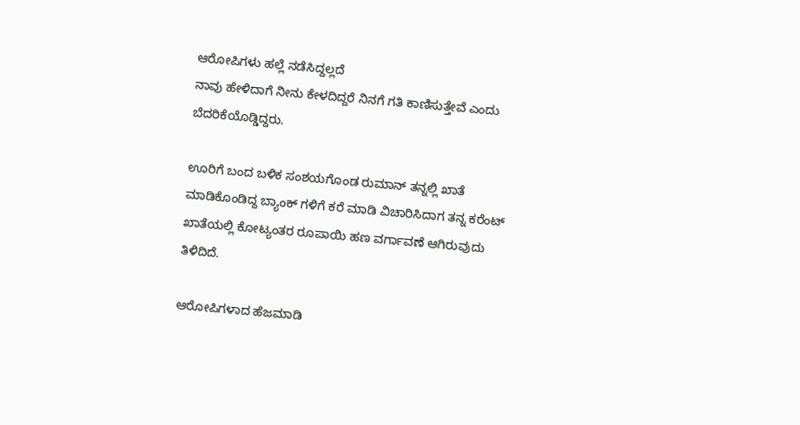ಆರೋಪಿಗಳು ಹಲ್ಲೆ ನಡೆಸಿದ್ದಲ್ಲದೆ
ನಾವು ಹೇಳಿದಾಗೆ ನೀನು ಕೇಳದಿದ್ದರೆ ನಿನಗೆ ಗತಿ ಕಾಣಿಸುತ್ತೇವೆ ಎಂದು ಬೆದರಿಕೆಯೊಡ್ಡಿದ್ದರು.

ಊರಿಗೆ ಬಂದ ಬಳಿಕ ಸಂಶಯಗೊಂಡ ರುಮಾನ್ ತನ್ನಲ್ಲಿ ಖಾತೆ ಮಾಡಿಕೊಂಡಿದ್ದ ಬ್ಯಾಂಕ್ ಗಳಿಗೆ ಕರೆ ಮಾಡಿ ವಿಚಾರಿಸಿದಾಗ ತನ್ನ ಕರೆಂಟ್ ಖಾತೆಯಲ್ಲಿ ಕೋಟ್ಯಂತರ ರೂಪಾಯಿ ಹಣ ವರ್ಗಾವಣೆ ಆಗಿರುವುದು ತಿಳಿದಿದೆ.

ಆರೋಪಿಗಳಾದ ಹೆಜಮಾಡಿ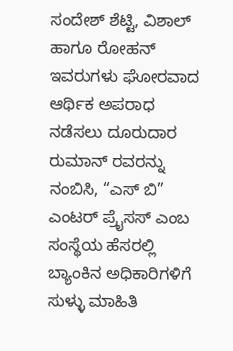ಸಂದೇಶ್ ಶೆಟ್ಟಿ, ವಿಶಾಲ್ ಹಾಗೂ ರೋಹನ್ ಇವರುಗಳು ಘೋರವಾದ ಆರ್ಥಿಕ ಅಪರಾಧ ನಡೆಸಲು ದೂರುದಾರ ರುಮಾನ್ ರವರನ್ನು ನಂಬಿಸಿ, “ಎಸ್ ಬಿ” ಎಂಟರ್ ಪ್ರೈಸಸ್ ಎಂಬ ಸಂಸ್ಥೆಯ ಹೆಸರಲ್ಲಿ ಬ್ಯಾಂಕಿನ ಅಧಿಕಾರಿಗಳಿಗೆ ಸುಳ್ಳು ಮಾಹಿತಿ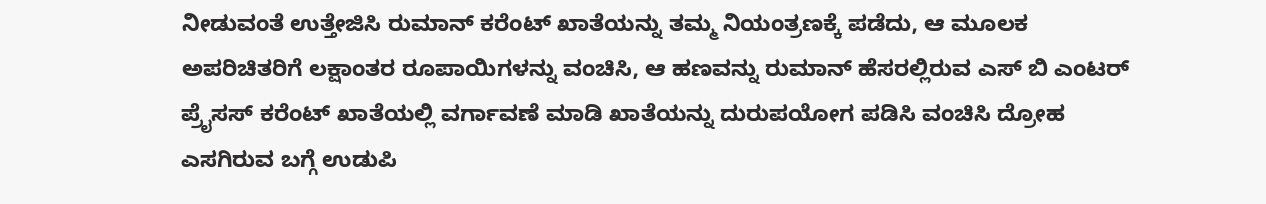ನೀಡುವಂತೆ ಉತ್ತೇಜಿಸಿ ರುಮಾನ್ ಕರೆಂಟ್ ಖಾತೆಯನ್ನು ತಮ್ಮ ನಿಯಂತ್ರಣಕ್ಕೆ ಪಡೆದು, ಆ ಮೂಲಕ ಅಪರಿಚಿತರಿಗೆ ಲಕ್ಷಾಂತರ ರೂಪಾಯಿಗಳನ್ನು ವಂಚಿಸಿ, ಆ ಹಣವನ್ನು ರುಮಾನ್ ಹೆಸರಲ್ಲಿರುವ ಎಸ್ ಬಿ ಎಂಟರ್ ಪ್ರೈಸಸ್ ಕರೆಂಟ್ ಖಾತೆಯಲ್ಲಿ ವರ್ಗಾವಣೆ ಮಾಡಿ ಖಾತೆಯನ್ನು ದುರುಪಯೋಗ ಪಡಿಸಿ ವಂಚಿಸಿ ದ್ರೋಹ ಎಸಗಿರುವ ಬಗ್ಗೆ ಉಡುಪಿ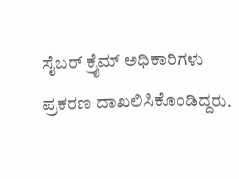ಸೈಬರ್ ಕ್ರೈಮ್ ಅಧಿಕಾರಿಗಳು ಪ್ರಕರಣ ದಾಖಲಿಸಿಕೊಂಡಿದ್ದರು.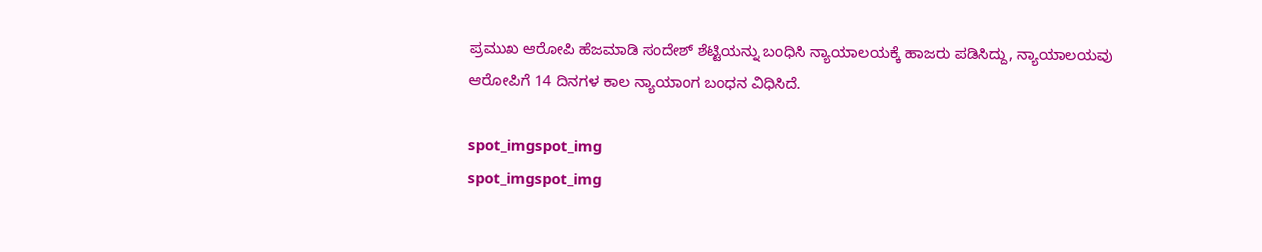ಪ್ರಮುಖ ಆರೋಪಿ ಹೆಜಮಾಡಿ ಸಂದೇಶ್ ಶೆಟ್ಟಿಯನ್ನು ಬಂಧಿಸಿ ನ್ಯಾಯಾಲಯಕ್ಕೆ ಹಾಜರು ಪಡಿಸಿದ್ದು, ನ್ಯಾಯಾಲಯವು ಆರೋಪಿಗೆ 14 ದಿನಗಳ ಕಾಲ ನ್ಯಾಯಾಂಗ ಬಂಧನ ವಿಧಿಸಿದೆ.

spot_imgspot_img
spot_imgspot_img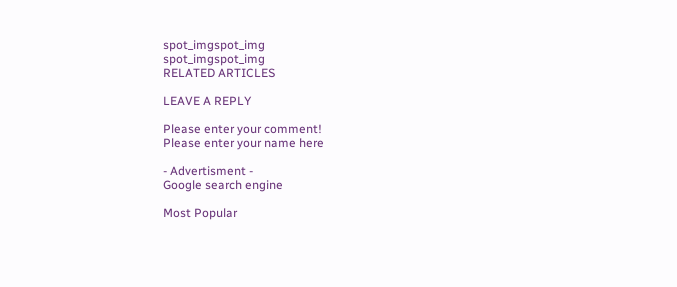spot_imgspot_img
spot_imgspot_img
RELATED ARTICLES

LEAVE A REPLY

Please enter your comment!
Please enter your name here

- Advertisment -
Google search engine

Most Popular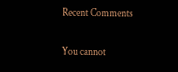Recent Comments

You cannot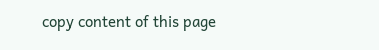copy content of this page